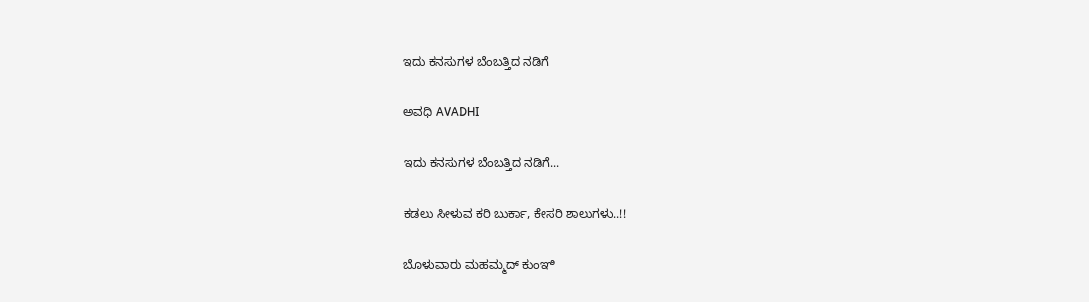ಇದು ಕನಸುಗಳ ಬೆಂಬತ್ತಿದ ನಡಿಗೆ‍

ಅವಧಿ AVADHI

ಇದು ಕನಸುಗಳ ಬೆಂಬತ್ತಿದ ನಡಿಗೆ...

ಕಡಲು ಸೀಳುವ ಕರಿ ಬುರ್ಕಾ, ಕೇಸರಿ ಶಾಲುಗಳು..!!

ಬೊಳುವಾರು ಮಹಮ್ಮದ್ ಕುಂಞಿ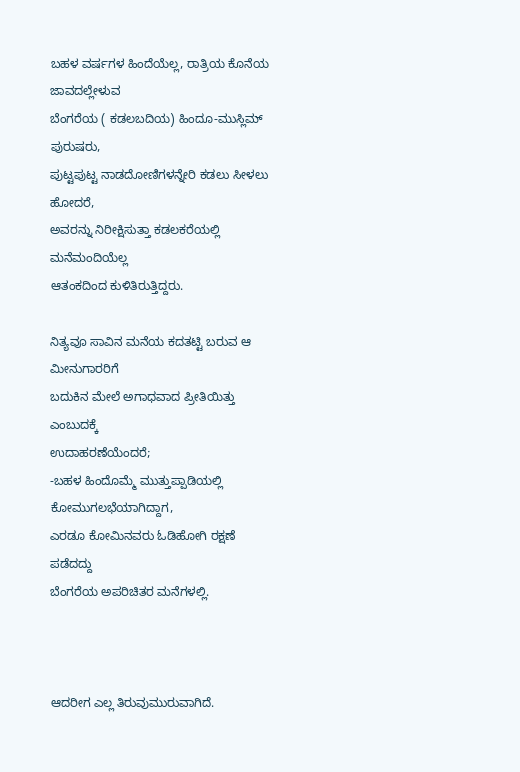ಬಹಳ ವರ್ಷಗಳ ಹಿಂದೆಯೆಲ್ಲ, ರಾತ್ರಿಯ ಕೊನೆಯ ಜಾವದಲ್ಲೇಳುವ
ಬೆಂಗರೆಯ ( ಕಡಲಬದಿಯ) ಹಿಂದೂ-ಮುಸ್ಲಿಮ್ ಪುರುಷರು,
ಪುಟ್ಟಪುಟ್ಟ ನಾಡದೋಣಿಗಳನ್ನೇರಿ ಕಡಲು ಸೀಳಲು ಹೋದರೆ,
ಅವರನ್ನು ನಿರೀಕ್ಷಿಸುತ್ತಾ ಕಡಲಕರೆಯಲ್ಲಿ ಮನೆಮಂದಿಯೆಲ್ಲ
ಆತಂಕದಿಂದ ಕುಳಿತಿರುತ್ತಿದ್ದರು.

ನಿತ್ಯವೂ ಸಾವಿನ ಮನೆಯ ಕದತಟ್ಟಿ ಬರುವ ಆ ಮೀನುಗಾರರಿಗೆ
ಬದುಕಿನ ಮೇಲೆ ಅಗಾಧವಾದ ಪ್ರೀತಿಯಿತ್ತು ಎಂಬುದಕ್ಕೆ
ಉದಾಹರಣೆಯೆಂದರೆ;
-ಬಹಳ ಹಿಂದೊಮ್ಮೆ ಮುತ್ತುಪ್ಪಾಡಿಯಲ್ಲಿ ಕೋಮುಗಲಭೆಯಾಗಿದ್ದಾಗ,
ಎರಡೂ ಕೋಮಿನವರು ಓಡಿಹೋಗಿ ರಕ್ಷಣೆ ಪಡೆದದ್ದು
ಬೆಂಗರೆಯ ಅಪರಿಚಿತರ ಮನೆಗಳಲ್ಲಿ.



ಆದರೀಗ ಎಲ್ಲ ತಿರುವುಮುರುವಾಗಿದೆ.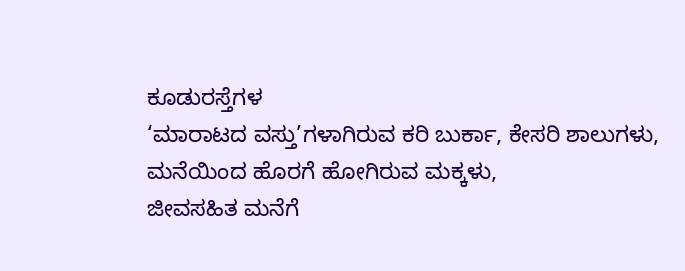ಕೂಡುರಸ್ತೆಗಳ
‘ಮಾರಾಟದ ವಸ್ತು’ಗಳಾಗಿರುವ ಕರಿ ಬುರ್ಕಾ, ಕೇಸರಿ ಶಾಲುಗಳು,
ಮನೆಯಿಂದ ಹೊರಗೆ ಹೋಗಿರುವ ಮಕ್ಕಳು,
ಜೀವಸಹಿತ ಮನೆಗೆ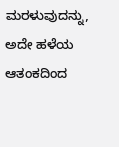ಮರಳುವುದನ್ನು,
ಅದೇ ಹಳೆಯ ಆತಂಕದಿಂದ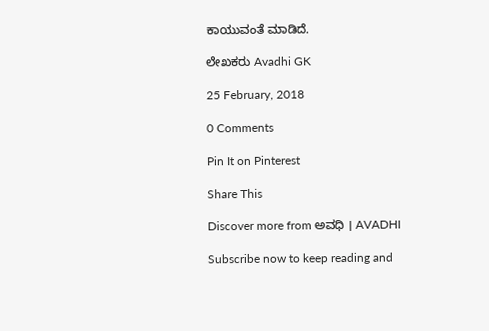ಕಾಯುವಂತೆ ಮಾಡಿದೆ.

ಲೇಖಕರು Avadhi GK

25 February, 2018

0 Comments

Pin It on Pinterest

Share This

Discover more from ಅವಧಿ । AVADHI

Subscribe now to keep reading and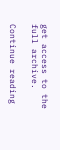get access to the full archive.

Continue reading